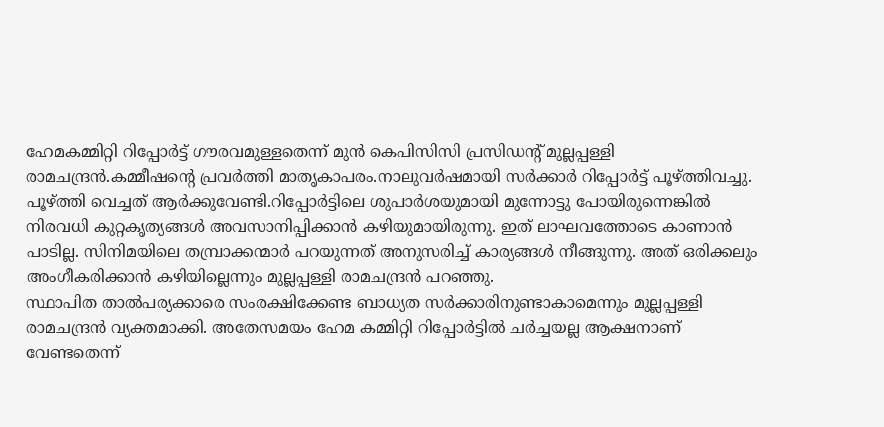ഹേമകമ്മിറ്റി റിപ്പോർട്ട് ഗൗരവമുള്ളതെന്ന് മുൻ കെപിസിസി പ്രസിഡന്റ് മുല്ലപ്പള്ളി രാമചന്ദ്രൻ.കമ്മീഷന്റെ പ്രവർത്തി മാതൃകാപരം.നാലുവർഷമായി സർക്കാർ റിപ്പോർട്ട് പൂഴ്ത്തിവച്ചു. പൂഴ്ത്തി വെച്ചത് ആർക്കുവേണ്ടി.റിപ്പോർട്ടിലെ ശുപാർശയുമായി മുന്നോട്ടു പോയിരുന്നെങ്കിൽ നിരവധി കുറ്റകൃത്യങ്ങൾ അവസാനിപ്പിക്കാൻ കഴിയുമായിരുന്നു. ഇത് ലാഘവത്തോടെ കാണാൻ പാടില്ല. സിനിമയിലെ തമ്പ്രാക്കന്മാർ പറയുന്നത് അനുസരിച്ച് കാര്യങ്ങൾ നീങ്ങുന്നു. അത് ഒരിക്കലും അംഗീകരിക്കാൻ കഴിയില്ലെന്നും മുല്ലപ്പള്ളി രാമചന്ദ്രൻ പറഞ്ഞു.
സ്ഥാപിത താൽപര്യക്കാരെ സംരക്ഷിക്കേണ്ട ബാധ്യത സർക്കാരിനുണ്ടാകാമെന്നും മുല്ലപ്പള്ളി രാമചന്ദ്രൻ വ്യക്തമാക്കി. അതേസമയം ഹേമ കമ്മിറ്റി റിപ്പോർട്ടിൽ ചർച്ചയല്ല ആക്ഷനാണ് വേണ്ടതെന്ന്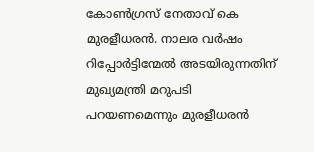കോൺഗ്രസ് നേതാവ് കെ മുരളീധരൻ. നാലര വർഷം റിപ്പോർട്ടിന്മേൽ അടയിരുന്നതിന് മുഖ്യമന്ത്രി മറുപടി പറയണമെന്നും മുരളീധരൻ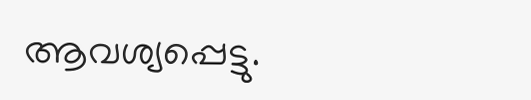ആവശ്യപ്പെട്ടു.